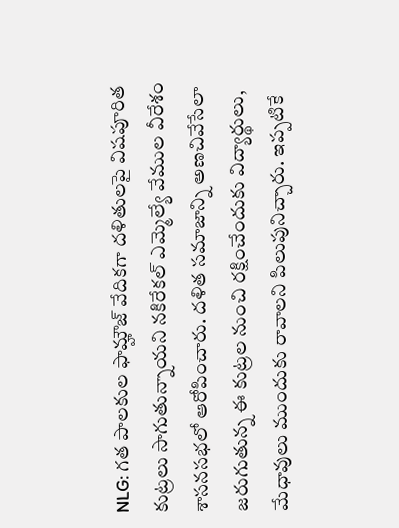NLG: గత పాలకుల ఫామ్హౌజ్ వేదికగా దళితులపై విషపూరిత కుట్రలు సాగుతున్నాయని నకిరేకల్ ఎమ్మెల్యే వేముల వీరేశం శాసనసభలో ఆరోపించారు. దళిత సమాజాన్ని అణచివేసేలా జరుగుతున్న ఈ కుట్రల నుంచి రక్షించేందుకు విద్యార్థులు, మేధావులు ముందుకు రావాలని పిలుపునిచ్చారు. ఇప్పటికే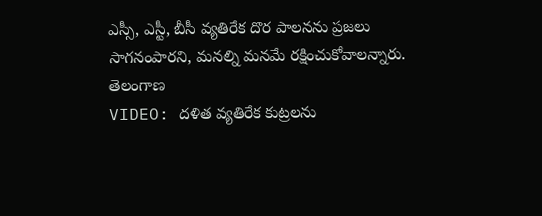ఎస్సీ, ఎస్టీ, బీసీ వ్యతిరేక దొర పాలనను ప్రజలు సాగనంపారని, మనల్ని మనమే రక్షించుకోవాలన్నారు.
తెలంగాణ
VIDEO: దళిత వ్యతిరేక కుట్రలను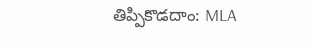తిప్పికొడదాం: MLA